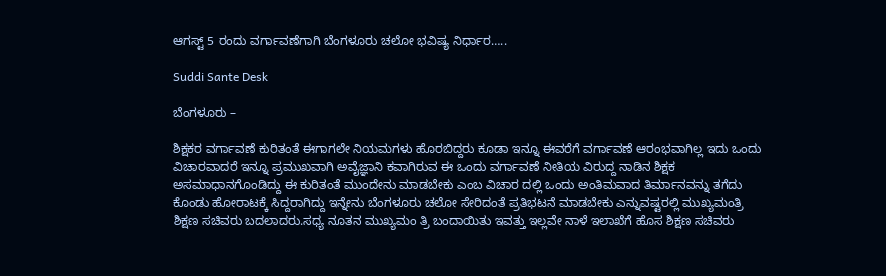ಆಗಸ್ಟ್ 5 ರಂದು ವರ್ಗಾವಣೆಗಾಗಿ ಬೆಂಗಳೂರು ಚಲೋ ಭವಿಷ್ಯ ನಿರ್ಧಾರ…..

Suddi Sante Desk

ಬೆಂಗಳೂರು –

ಶಿಕ್ಷಕರ ವರ್ಗಾವಣೆ ಕುರಿತಂತೆ ಈಗಾಗಲೇ ನಿಯಮಗಳು ಹೊರಬಿದ್ದರು ಕೂಡಾ ಇನ್ನೂ ಈವರೆಗೆ ವರ್ಗಾವಣೆ ಆರಂಭವಾಗಿಲ್ಲ ಇದು ಒಂದು ವಿಚಾರವಾದರೆ ಇನ್ನೂ ಪ್ರಮುಖವಾಗಿ ಅವೈಜ್ಞಾನಿ ಕವಾಗಿರುವ ಈ ಒಂದು ವರ್ಗಾವಣೆ ನೀತಿಯ ವಿರುದ್ದ ನಾಡಿನ ಶಿಕ್ಷಕ ಅಸಮಾಧಾನಗೊಂಡಿದ್ದು ಈ ಕುರಿತಂತೆ ಮುಂದೇನು ಮಾಡಬೇಕು ಎಂಬ ವಿಚಾರ ದಲ್ಲಿ ಒಂದು ಅಂತಿಮವಾದ ತಿರ್ಮಾನವನ್ನು ತಗೆದು ಕೊಂಡು ಹೋರಾಟಕ್ಕೆ ಸಿದ್ದರಾಗಿದ್ದು ಇನ್ನೇನು ಬೆಂಗಳೂರು ಚಲೋ ಸೇರಿದಂತೆ ಪ್ರತಿಭಟನೆ ಮಾಡಬೇಕು ಎನ್ನುವಷ್ಟರಲ್ಲಿ ಮುಖ್ಯಮಂತ್ರಿ ಶಿಕ್ಷಣ ಸಚಿವರು ಬದಲಾದರು.ಸಧ್ಯ ನೂತನ ಮುಖ್ಯಮಂ ತ್ರಿ ಬಂದಾಯಿತು ಇವತ್ತು ಇಲ್ಲವೇ ನಾಳೆ ಇಲಾಖೆಗೆ ಹೊಸ ಶಿಕ್ಷಣ ಸಚಿವರು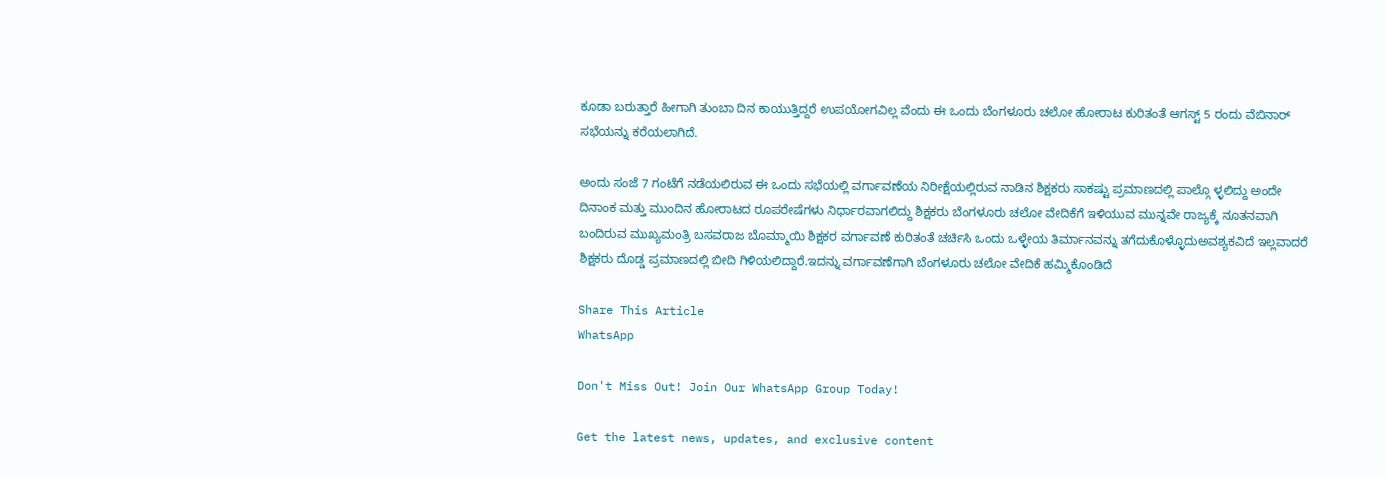ಕೂಡಾ ಬರುತ್ತಾರೆ ಹೀಗಾಗಿ ತುಂಬಾ ದಿನ ಕಾಯುತ್ತಿದ್ದರೆ ಉಪಯೋಗವಿಲ್ಲ ವೆಂದು ಈ ಒಂದು ಬೆಂಗಳೂರು ಚಲೋ ಹೋರಾಟ ಕುರಿತಂತೆ ಆಗಸ್ಟ್ 5 ರಂದು ವೆಬಿನಾರ್ ಸಭೆಯನ್ನು ಕರೆಯಲಾಗಿದೆ.

ಅಂದು ಸಂಜೆ 7 ಗಂಟೆಗೆ ನಡೆಯಲಿರುವ ಈ ಒಂದು ಸಭೆಯಲ್ಲಿ ವರ್ಗಾವಣೆಯ ನಿರೀಕ್ಷೆಯಲ್ಲಿರುವ ನಾಡಿನ ಶಿಕ್ಷಕರು ಸಾಕಷ್ಟು ಪ್ರಮಾಣದಲ್ಲಿ ಪಾಲ್ಗೊ ಳ್ಳಲಿದ್ದು ಅಂದೇ ದಿನಾಂಕ ಮತ್ತು ಮುಂದಿನ ಹೋರಾಟದ ರೂಪರೇಷೆಗಳು ನಿರ್ಧಾರವಾಗಲಿದ್ದು ಶಿಕ್ಷಕರು ಬೆಂಗಳೂರು ಚಲೋ ವೇದಿಕೆಗೆ ಇಳಿಯುವ ಮುನ್ನವೇ ರಾಜ್ಯಕ್ಕೆ ನೂತನವಾಗಿ ಬಂದಿರುವ ಮುಖ್ಯಮಂತ್ರಿ ಬಸವರಾಜ ಬೊಮ್ಮಾಯಿ ಶಿಕ್ಷಕರ ವರ್ಗಾವಣೆ ಕುರಿತಂತೆ ಚರ್ಚಿಸಿ ಒಂದು ಒಳ್ಳೇಯ ತಿರ್ಮಾನವನ್ನು ತಗೆದುಕೊಳ್ಳೊದುಅವಶ್ಯಕವಿದೆ ಇಲ್ಲವಾದರೆ ಶಿಕ್ಷಕರು ದೊಡ್ಡ ಪ್ರಮಾಣದಲ್ಲಿ ಬೀದಿ ಗಿಳಿಯಲಿದ್ದಾರೆ.ಇದನ್ನು ವರ್ಗಾವಣೆಗಾಗಿ ಬೆಂಗಳೂರು ಚಲೋ ವೇದಿಕೆ ಹಮ್ಮಿಕೊಂಡಿದೆ

Share This Article
WhatsApp

Don't Miss Out! Join Our WhatsApp Group Today!

Get the latest news, updates, and exclusive content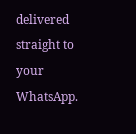delivered straight to your WhatsApp.